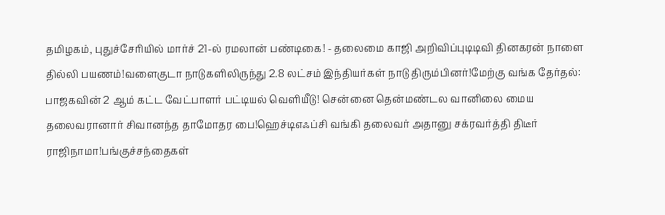தமிழகம், புதுச்சேரியில் மார்ச் 21-ல் ரமலான் பண்டிகை! - தலைமை காஜி அறிவிப்புடிடிவி தினகரன் நாளை தில்லி பயணம்!வளைகுடா நாடுகளிலிருந்து 2.8 லட்சம் இந்தியர்கள் நாடு திரும்பினர்!மேற்கு வங்க தேர்தல்: பாஜகவின் 2 ஆம் கட்ட வேட்பாளர் பட்டியல் வெளியீடு! சென்னை தென்மண்டல வானிலை மைய தலைவரானார் சிவானந்த தாமோதர பை!ஹெச்டிஎஃப்சி வங்கி தலைவர் அதானு சக்ரவர்த்தி திடீர் ராஜிநாமா!பங்குச்சந்தைகள்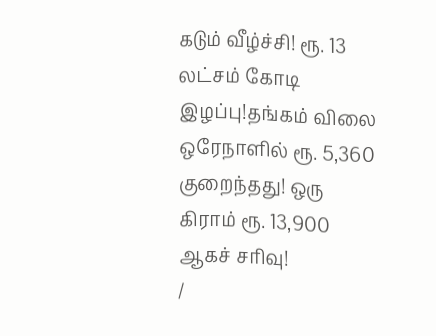கடும் வீழ்ச்சி! ரூ. 13 லட்சம் கோடி இழப்பு!தங்கம் விலை ஒரேநாளில் ரூ. 5,360 குறைந்தது! ஒரு கிராம் ரூ. 13,900 ஆகச் சரிவு!
/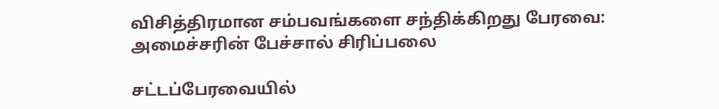விசித்திரமான சம்பவங்களை சந்திக்கிறது பேரவை: அமைச்சரின் பேச்சால் சிரிப்பலை

சட்டப்பேரவையில்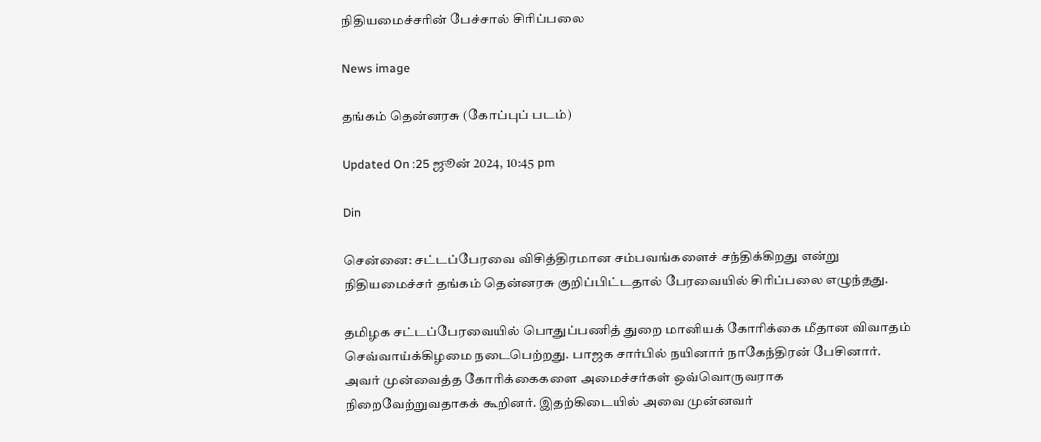நிதியமைச்சரின் பேச்சால் சிரிப்பலை

News image

தங்கம் தென்னரசு (கோப்புப் படம்)

Updated On :25 ஜூன் 2024, 10:45 pm

Din

சென்னை: சட்டப்பேரவை விசித்திரமான சம்பவங்களைச் சந்திக்கிறது என்று நிதியமைச்சர் தங்கம் தென்னரசு குறிப்பிட்டதால் பேரவையில் சிரிப்பலை எழுந்தது.

தமிழக சட்டப்பேரவையில் பொதுப்பணித் துறை மானியக் கோரிக்கை மீதான விவாதம் செவ்வாய்க்கிழமை நடைபெற்றது. பாஜக சார்பில் நயினார் நாகேந்திரன் பேசினார். அவர் முன்வைத்த கோரிக்கைகளை அமைச்சர்கள் ஒவ்வொருவராக நிறைவேற்றுவதாகக் கூறினர். இதற்கிடையில் அவை முன்னவர்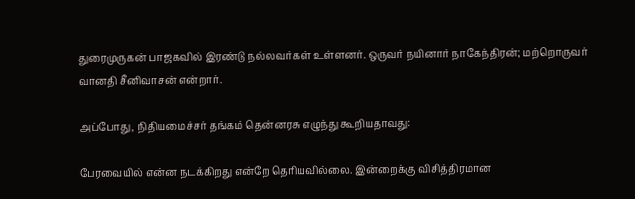துரைமுருகன் பாஜகவில் இரண்டு நல்லவர்கள் உள்ளனர். ஒருவர் நயினார் நாகேந்திரன்; மற்றொருவர் வானதி சீனிவாசன் என்றார்.

அப்போது, நிதியமைச்சர் தங்கம் தென்னரசு எழுந்து கூறியதாவது:

பேரவையில் என்ன நடக்கிறது என்றே தெரியவில்லை. இன்றைக்கு விசித்திரமான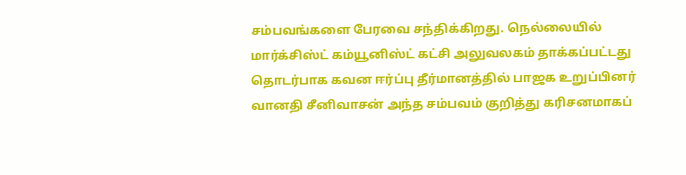சம்பவங்களை பேரவை சந்திக்கிறது. நெல்லையில் மார்க்சிஸ்ட் கம்யூனிஸ்ட் கட்சி அலுவலகம் தாக்கப்பட்டது தொடர்பாக கவன ஈர்ப்பு தீர்மானத்தில் பாஜக உறுப்பினர் வானதி சீனிவாசன் அந்த சம்பவம் குறித்து கரிசனமாகப்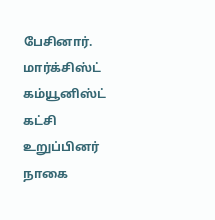பேசினார். மார்க்சிஸ்ட் கம்யூனிஸ்ட் கட்சி உறுப்பினர் நாகை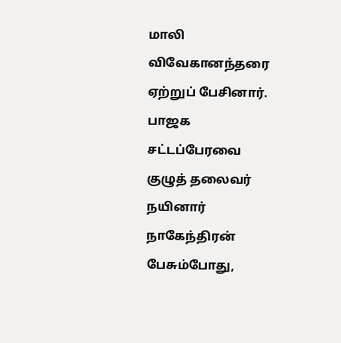மாலி விவேகானந்தரை ஏற்றுப் பேசினார். பாஜக சட்டப்பேரவை குழுத் தலைவர் நயினார் நாகேந்திரன் பேசும்போது,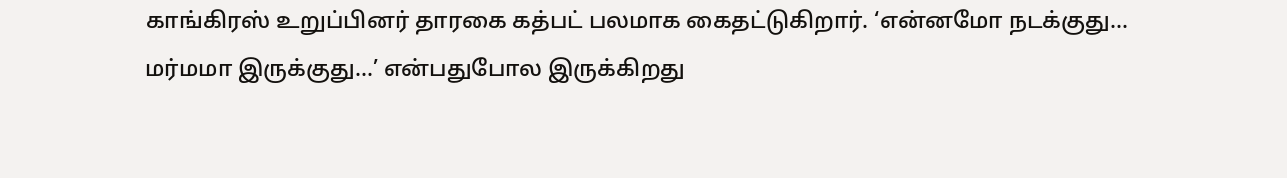காங்கிரஸ் உறுப்பினர் தாரகை கத்பட் பலமாக கைதட்டுகிறார். ‘என்னமோ நடக்குது... மர்மமா இருக்குது...’ என்பதுபோல இருக்கிறது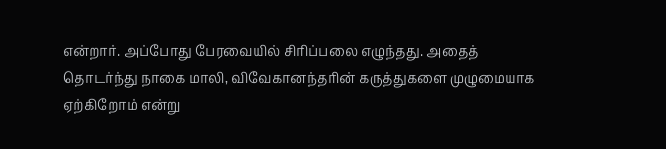என்றார். அப்போது பேரவையில் சிரிப்பலை எழுந்தது. அதைத் தொடர்ந்து நாகை மாலி, விவேகானந்தரின் கருத்துகளை முழுமையாக ஏற்கிறோம் என்று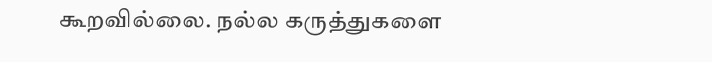கூறவில்லை. நல்ல கருத்துகளை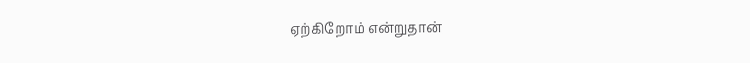ஏற்கிறோம் என்றுதான்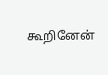கூறினேன்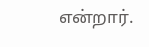என்றார்.